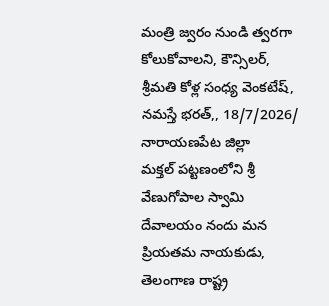మంత్రి జ్వరం నుండి త్వరగా కోలుకోవాలని, కౌన్సిలర్, శ్రీమతి కోళ్ల సంధ్య వెంకటేష్,
నమస్తే భరత్,, 18/7/2026/ నారాయణపేట జిల్లా
మక్తల్ పట్టణంలోని శ్రీ వేణుగోపాల స్వామి దేవాలయం నందు మన ప్రియతమ నాయకుడు, తెలంగాణ రాష్ట్ర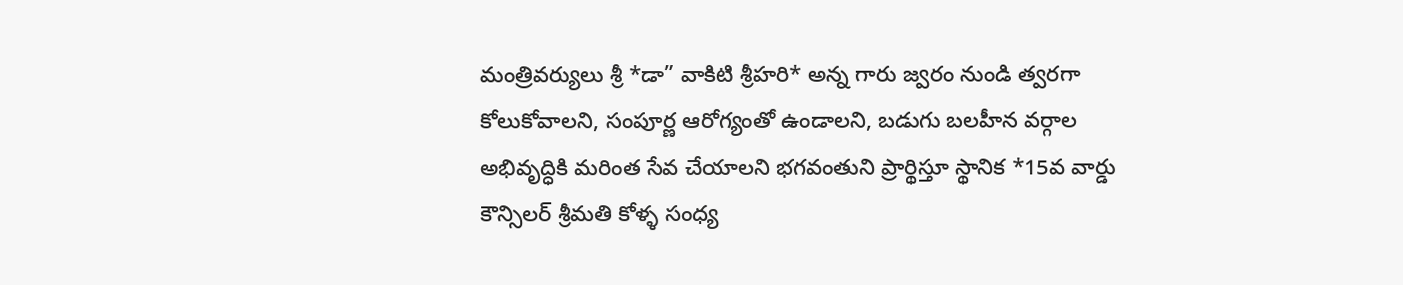మంత్రివర్యులు శ్రీ *డా” వాకిటి శ్రీహరి* అన్న గారు జ్వరం నుండి త్వరగా కోలుకోవాలని, సంపూర్ణ ఆరోగ్యంతో ఉండాలని, బడుగు బలహీన వర్గాల అభివృద్ధికి మరింత సేవ చేయాలని భగవంతుని ప్రార్థిస్తూ స్థానిక *15వ వార్డు కౌన్సిలర్ శ్రీమతి కోళ్ళ సంధ్య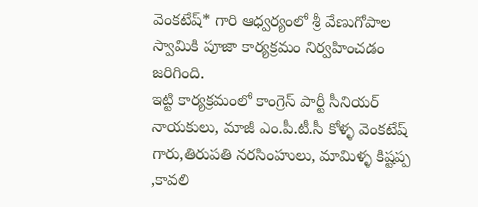వెంకటేష్* గారి ఆధ్వర్యంలో శ్రీ వేణుగోపాల స్వామికి పూజా కార్యక్రమం నిర్వహించడం జరిగింది.
ఇట్టి కార్యక్రమంలో కాంగ్రెస్ పార్టీ సీనియర్ నాయకులు, మాజీ ఎం.పీ.టీ.సీ కోళ్ళ వెంకటేష్ గారు,తిరుపతి నరసింహులు, మామిళ్ళ కిష్టప్ప ,కావలి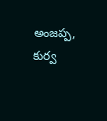అంజప్ప, కుర్వ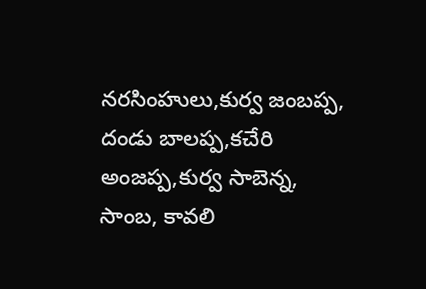నరసింహులు,కుర్వ జంబప్ప, దండు బాలప్ప,కచేరి అంజప్ప,కుర్వ సాబెన్న, సాంబ, కావలి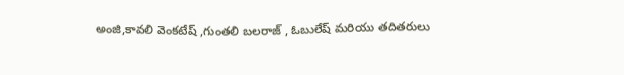అంజి,కావలి వెంకటేష్ ,గుంతలి బలరాజ్ , ఓబులేష్ మరియు తదితరులు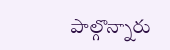పాల్గొన్నారు